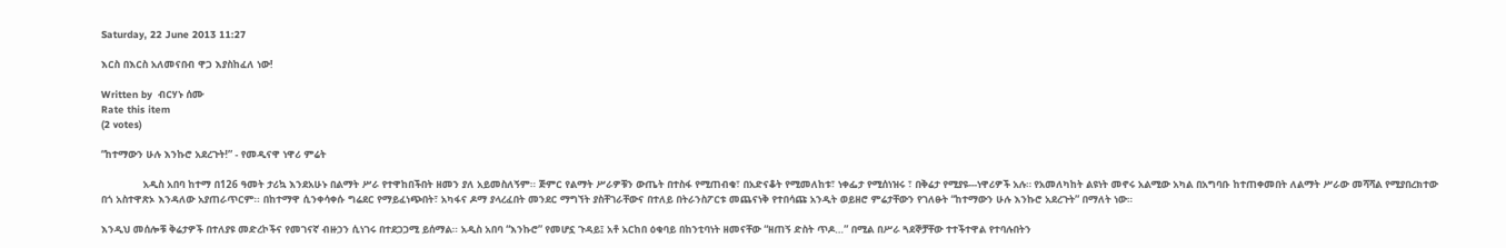Saturday, 22 June 2013 11:27

እርስ በእርስ አለመናበብ ዋጋ እያስከፈለ ነው!

Written by  ብርሃኑ ሰሙ
Rate this item
(2 votes)

“ከተማውን ሁሉ እንኩሮ አደረጉት!” - የመዲናዋ ነዋሪ ምሬት

              አዲስ አበባ ከተማ በ126 ዓመት ታሪኳ እንደአሁኑ በልማት ሥራ የተዋከበችበት ዘመን ያለ አይመስለኝም፡፡ ጅምር የልማት ሥራዎቹን ውጤት በተስፋ የሚጠብቁ፣ በአድናቆት የሚመለከቱ፣ ነቀፌታ የሚሰነዝሩ ፣ በቅሬታ የሚያዩ---ነዋሪዎች አሉ። የአመለካከት ልዩነት መኖሩ አልሚው አካል በአግባቡ ከተጠቀመበት ለልማት ሥራው መሻሻል የሚያበረክተው በጎ አስተዋጽኦ እንዳለው አያጠራጥርም፡፡ በከተማዋ ሲንቀሳቀሱ ግሬደር የማይፈነጭበት፣ አካፋና ዶማ ያላረፈበት መንደር ማግኘት ያስቸገራቸውና በተለይ በትራንስፖርቱ መጨናነቅ የተበሳጩ አንዲት ወይዘሮ ምሬታቸውን የገለፁት “ከተማውን ሁሉ እንኩሮ አደረጉት” በማለት ነው።

እንዲህ መሰሎቹ ቅሬታዎች በተለያዩ መድረኮችና የመገናኛ ብዙኃን ሲነገሩ በተደጋጋሚ ይሰማል፡፡ አዲስ አበባ “እንኩሮ” የመሆኗ ጉዳይ፤ አቶ አርከበ ዕቁባይ በከንቲባነት ዘመናቸው “ዘጠኝ ድስት ጥዶ…” በሚል በሥራ ጓደኞቻቸው ተተችተዋል የተባሉበትን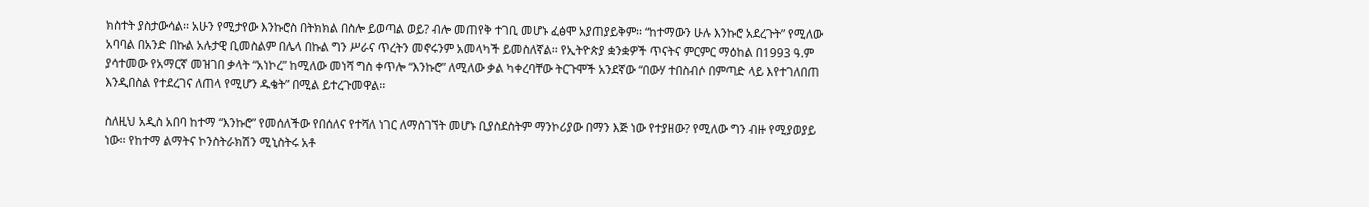ክስተት ያስታውሳል፡፡ አሁን የሚታየው እንኩሮስ በትክክል በስሎ ይወጣል ወይ? ብሎ መጠየቅ ተገቢ መሆኑ ፈፅሞ አያጠያይቅም፡፡ “ከተማውን ሁሉ እንኩሮ አደረጉት” የሚለው አባባል በአንድ በኩል አሉታዊ ቢመስልም በሌላ በኩል ግን ሥራና ጥረትን መኖሩንም አመላካች ይመስለኛል፡፡ የኢትዮጵያ ቋንቋዎች ጥናትና ምርምር ማዕከል በ1993 ዓ.ም ያሳተመው የአማርኛ መዝገበ ቃላት “አነኮረ” ከሚለው መነሻ ግስ ቀጥሎ “እንኩሮ” ለሚለው ቃል ካቀረባቸው ትርጉሞች አንደኛው “በውሃ ተበስብሶ በምጣድ ላይ እየተገለበጠ እንዲበስል የተደረገና ለጠላ የሚሆን ዱቄት” በሚል ይተረጉመዋል፡፡

ስለዚህ አዲስ አበባ ከተማ “እንኩሮ” የመሰለችው የበሰለና የተሻለ ነገር ለማስገኘት መሆኑ ቢያስደስትም ማንኮሪያው በማን እጅ ነው የተያዘው? የሚለው ግን ብዙ የሚያወያይ ነው፡፡ የከተማ ልማትና ኮንስትራክሽን ሚኒስትሩ አቶ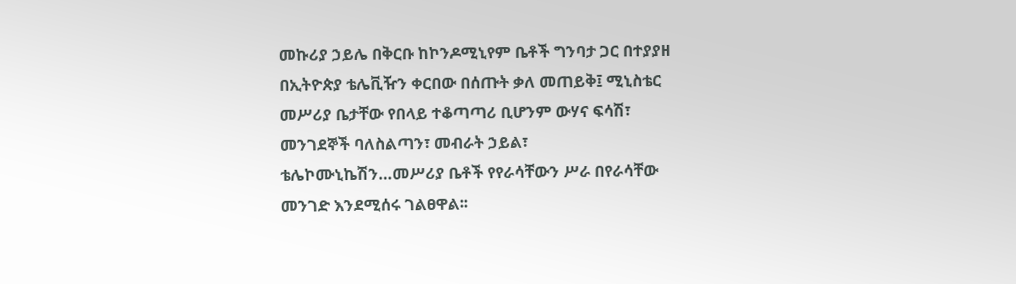መኩሪያ ኃይሌ በቅርቡ ከኮንዶሚኒየም ቤቶች ግንባታ ጋር በተያያዘ በኢትዮጵያ ቴሌቪዥን ቀርበው በሰጡት ቃለ መጠይቅ፤ ሚኒስቴር መሥሪያ ቤታቸው የበላይ ተቆጣጣሪ ቢሆንም ውሃና ፍሳሽ፣ መንገደኞች ባለስልጣን፣ መብራት ኃይል፣ ቴሌኮሙኒኬሽን…መሥሪያ ቤቶች የየራሳቸውን ሥራ በየራሳቸው መንገድ እንደሚሰሩ ገልፀዋል፡፡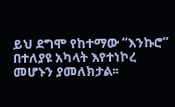ይህ ደግሞ የከተማው “እንኩሮ” በተለያዩ አካላት እየተነኮረ መሆኑን ያመለክታል፡፡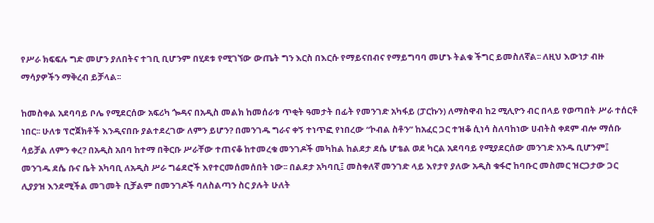የሥራ ክፍፍሉ ግድ መሆን ያለበትና ተገቢ ቢሆንም በሂደቱ የሚገኘው ውጤት ግን እርስ በእርሱ የማይናበብና የማይግባባ መሆኑ ትልቁ ችግር ይመስለኛል፡፡ ለዚህ እውነታ ብዙ ማሳያዎችን ማቅረብ ይቻላል፡፡

ከመስቀል አደባባይ ቦሌ የሚደርሰው አፍሪካ ጐዳና በአዲስ መልክ ከመሰራቱ ጥቂት ዓመታት በፊት የመንገድ አካፋይ (ፓርኩን) ለማስዋብ ከ2 ሚሊዮን ብር በላይ የወጣበት ሥራ ተሰርቶ ነበር፡፡ ሁለቱ ፕሮጀክቶች እንዲናበቡ ያልተደረገው ለምን ይሆን? በመንገዱ ግራና ቀኝ ተነጥፎ የነበረው “ኮብል ስቶን” ከአፈር ጋር ተዝቆ ሲነሳ ስለባከነው ሀብትስ ቀደም ብሎ ማሰቡ ሳይቻል ለምን ቀረ? በአዲስ አበባ ከተማ በቅርቡ ሥራቸው ተጠናቆ ከተመረቁ መንገዶች መካከል ከልደታ ደሴ ሆቴል ወደ ካርል አደባባይ የሚያደርሰው መንገድ አንዱ ቢሆንም፤ መንገዱ ደሴ ቡና ቤት አካባቢ ለአዲስ ሥራ ግሬደሮች እየተርመሰመሰበት ነው፡፡ በልደታ አካባቢ፤ መስቀለኛ መንገድ ላይ እየታየ ያለው አዲስ ቁፋሮ ከባቡር መስመር ዝርጋታው ጋር ሊያያዝ እንደሚችል መገመት ቢቻልም በመንገዶች ባለስልጣን ስር ያሉት ሁለት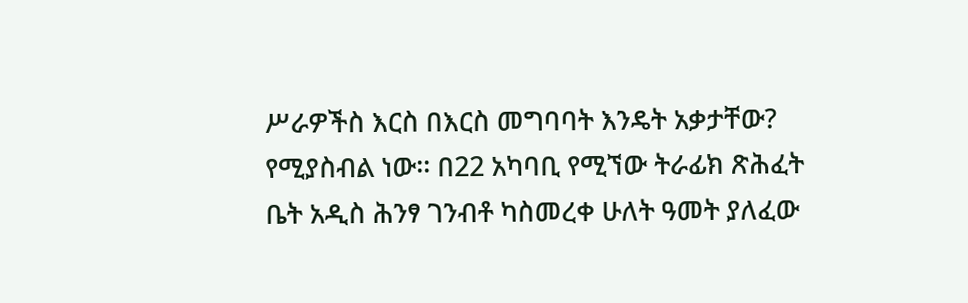ሥራዎችስ እርስ በእርስ መግባባት እንዴት አቃታቸው? የሚያስብል ነው፡፡ በ22 አካባቢ የሚኘው ትራፊክ ጽሕፈት ቤት አዲስ ሕንፃ ገንብቶ ካስመረቀ ሁለት ዓመት ያለፈው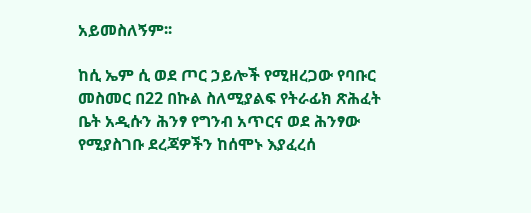አይመስለኝም፡፡

ከሲ ኤም ሲ ወደ ጦር ኃይሎች የሚዘረጋው የባቡር መስመር በ22 በኩል ስለሚያልፍ የትራፊክ ጽሕፈት ቤት አዲሱን ሕንፃ የግንብ አጥርና ወደ ሕንፃው የሚያስገቡ ደረጃዎችን ከሰሞኑ እያፈረሰ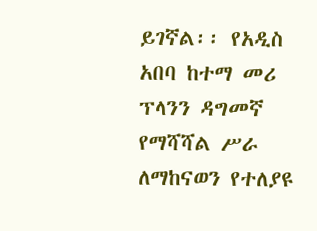ይገኛል፡፡ የአዲስ አበባ ከተማ መሪ ፕላንን ዳግመኛ የማሻሻል ሥራ ለማከናወን የተለያዩ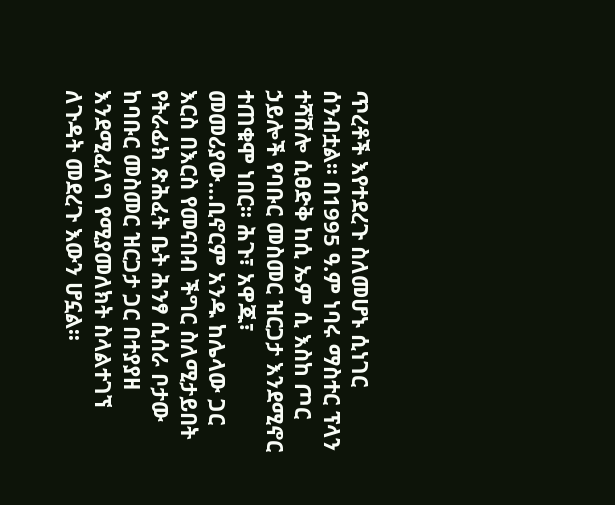ጥረቶች እየተደረጉ ስለመሆኑ ሲነገር ሰንብቷል፡፡ በ1995 ዓ.ም ነባሩ ማስተር ፕላን ተሻሽሎ ሲፀድቅ ከሲ ኤም ሲ እስከ ጦር ኃይሎች የባቡር መስመር ዝርጋታ እንደሚኖር ተጠቁሞ ነበር፡፡ ሕጉ፣ አዋጁ፣ መመሪያው…ቢኖርም አንዱ ከሌላው ጋር እርስ በእርስ የመናበብ ችግር ስለሚታይበት የትራፊክ ጽሕፈት ቤት ሕንፃ ሲሰራ ቦታው ከባቡር መስመር ዝርጋታ ጋር በተያያዘ እንደሚፈለግ የሚያመለክት ስላልተገኘ ለጉዳት መደረጉ እውን ሆኗል፡፡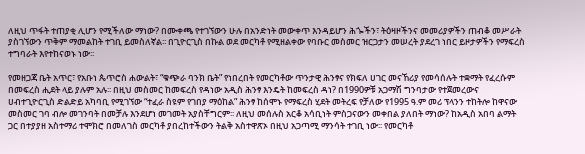ለዚህ ጥፋት ተጠያቂ ሊሆን የሚችለው ማነው? በሙቀጫ የተገኘውን ሁሉ በአንድነት መውቀጥ እንዳይሆን ሕጐችን፣ ትዕዛዞችንና መመሪያዎችን ጠብቆ መሥራት ያስገኘውን ጥቅም ማመልከት ተገቢ ይመስለኛል፡፡ በጊዮርጊስ በኩል ወደ መርካቶ የሚዘልቀው የባቡር መስመር ዝርጋታን መሠረት ያደረገ ነበር ይዞታዎችን የማፍረስ ተግባራት እየተከናወኑ ነው፡፡

የመዘጋጃ ቤት አጥር፣ የአቡነ ጴጥሮስ ሐውልት፣ “ቁጭራ ባንክ ቤት” የነበረበት የመርካቶው ጥንታዊ ሕንፃና የክፍለ ሀገር መናኸሪያ የመሳሰሉት ተቋማት የፈረሱም በመፍረስ ሒደት ላይ ያሉም አሉ፡፡ በዚህ መስመር ከመፍረስ የዳነው አዲስ ሕንፃ እንዴት ከመፍረስ ዳነ? በ1990ዎቹ አጋማሽ ግንባታው የተጀመረውና ሀብተጊዮርጊስ ድልድይ አካባቢ የሚገኘው “ተፈራ ስዩም የገበያ ማዕከል” ሕንፃ ከሰሞኑ የማፍረስ ሂደት መትረፍ የቻለው የ1995 ዓ.ም መሪ ፕላንን ተከትሎ ከዋናው መስመር ገባ ብሎ መገንባት በመቻሉ እንደሆነ መገመት አያስቸግርም፡፡ ለዚህ መሰሉስ አርቆ አሳቢነት ምስጋናውን መቀበል ያለበት ማነው? ከአዲስ አበባ ልማት ጋር በተያያዘ አስተማሪ ተሞክሮ በመለገስ መርካቶ ያበረከተችውን ትልቅ አስተዋጽኦ በዚህ አጋጣሚ ማንሳት ተገቢ ነው፡፡ የመርካቶ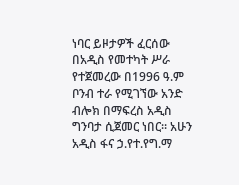ነባር ይዞታዎች ፈርሰው በአዲስ የመተካት ሥራ የተጀመረው በ1996 ዓ.ም ቦንብ ተራ የሚገኘው አንድ ብሎክ በማፍረስ አዲስ ግንባታ ሲጀመር ነበር። አሁን አዲስ ፋና ኃ.የተ.የግ.ማ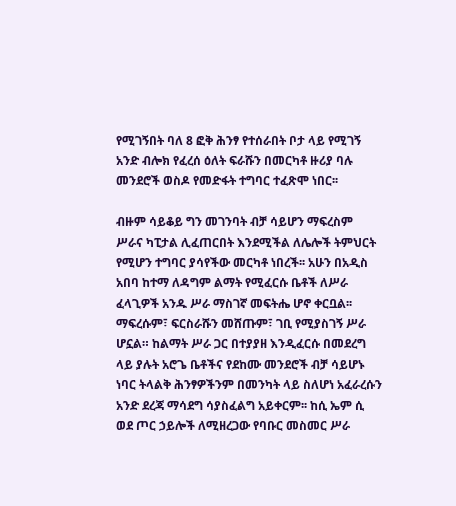የሚገኝበት ባለ 8 ፎቅ ሕንፃ የተሰራበት ቦታ ላይ የሚገኝ አንድ ብሎክ የፈረሰ ዕለት ፍራሹን በመርካቶ ዙሪያ ባሉ መንደሮች ወስዶ የመድፋት ተግባር ተፈጽሞ ነበር፡፡

ብዙም ሳይቆይ ግን መገንባት ብቻ ሳይሆን ማፍረስም ሥራና ካፒታል ሊፈጠርበት እንደሚችል ለሌሎች ትምህርት የሚሆን ተግባር ያሳየችው መርካቶ ነበረች፡፡ አሁን በአዲስ አበባ ከተማ ለዳግም ልማት የሚፈርሱ ቤቶች ለሥራ ፈላጊዎች አንዱ ሥራ ማስገኛ መፍትሔ ሆኖ ቀርቧል፡፡ ማፍረሱም፣ ፍርስራሹን መሸጡም፣ ገቢ የሚያስገኝ ሥራ ሆኗል። ከልማት ሥራ ጋር በተያያዘ እንዲፈርሱ በመደረግ ላይ ያሉት አሮጌ ቤቶችና የደከሙ መንደሮች ብቻ ሳይሆኑ ነባር ትላልቅ ሕንፃዎችንም በመንካት ላይ ስለሆነ አፈራረሱን አንድ ደረጃ ማሳደግ ሳያስፈልግ አይቀርም፡፡ ከሲ ኤም ሲ ወደ ጦር ኃይሎች ለሚዘረጋው የባቡር መስመር ሥራ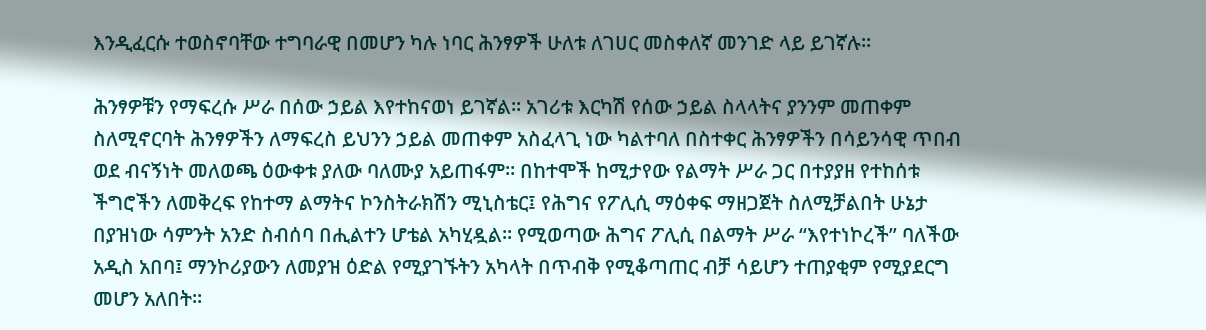እንዲፈርሱ ተወስኖባቸው ተግባራዊ በመሆን ካሉ ነባር ሕንፃዎች ሁለቱ ለገሀር መስቀለኛ መንገድ ላይ ይገኛሉ፡፡

ሕንፃዎቹን የማፍረሱ ሥራ በሰው ኃይል እየተከናወነ ይገኛል። አገሪቱ እርካሽ የሰው ኃይል ስላላትና ያንንም መጠቀም ስለሚኖርባት ሕንፃዎችን ለማፍረስ ይህንን ኃይል መጠቀም አስፈላጊ ነው ካልተባለ በስተቀር ሕንፃዎችን በሳይንሳዊ ጥበብ ወደ ብናኝነት መለወጫ ዕውቀቱ ያለው ባለሙያ አይጠፋም፡፡ በከተሞች ከሚታየው የልማት ሥራ ጋር በተያያዘ የተከሰቱ ችግሮችን ለመቅረፍ የከተማ ልማትና ኮንስትራክሽን ሚኒስቴር፤ የሕግና የፖሊሲ ማዕቀፍ ማዘጋጀት ስለሚቻልበት ሁኔታ በያዝነው ሳምንት አንድ ስብሰባ በሒልተን ሆቴል አካሂዷል፡፡ የሚወጣው ሕግና ፖሊሲ በልማት ሥራ “እየተነኮረች” ባለችው አዲስ አበባ፤ ማንኮሪያውን ለመያዝ ዕድል የሚያገኙትን አካላት በጥብቅ የሚቆጣጠር ብቻ ሳይሆን ተጠያቂም የሚያደርግ መሆን አለበት፡፡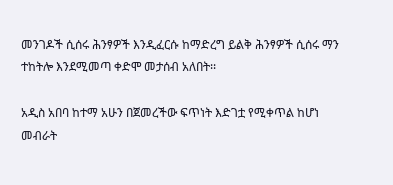መንገዶች ሲሰሩ ሕንፃዎች እንዲፈርሱ ከማድረግ ይልቅ ሕንፃዎች ሲሰሩ ማን ተከትሎ እንደሚመጣ ቀድሞ መታሰብ አለበት፡፡

አዲስ አበባ ከተማ አሁን በጀመረችው ፍጥነት እድገቷ የሚቀጥል ከሆነ መብራት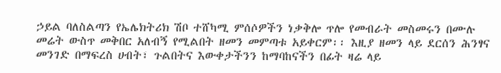ኃይል ባለስልጣን የኤሌክትሪክ ሽቦ ተሸካሚ ምሰሶዎችን ነቃቅሎ ጥሎ የመብራት መስመሩን በሙሉ መሬት ውስጥ መቅበር አለብኝ የሚልበት ዘመን መምጣቱ አይቀርም፡፡ እዚያ ዘመን ላይ ደርሰን ሕንፃና መንገድ በማፍረስ ሀብት፣ ጉልበትና እውቀታችንን ከማባከናችን በፊት ዛሬ ላይ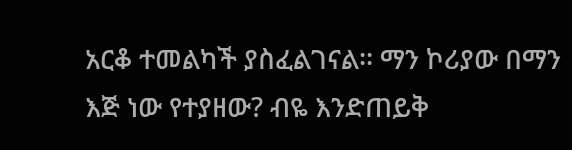አርቆ ተመልካች ያስፈልገናል፡፡ ማን ኮሪያው በማን እጅ ነው የተያዘው? ብዬ እንድጠይቅ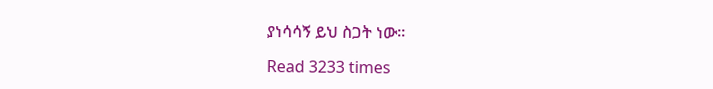ያነሳሳኝ ይህ ስጋት ነው፡፡

Read 3233 times